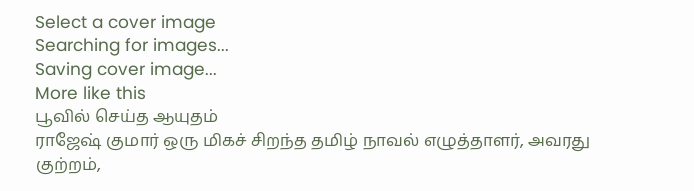Select a cover image
Searching for images...
Saving cover image...
More like this
பூவில் செய்த ஆயுதம்
ராஜேஷ் குமார் ஒரு மிகச் சிறந்த தமிழ் நாவல் எழுத்தாளர், அவரது குற்றம்,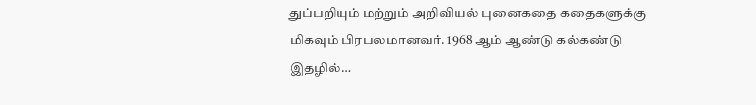துப்பறியும் மற்றும் அறிவியல் புனைகதை கதைகளுக்கு மிகவும் பிரபலமானவர். 1968 ஆம் ஆண்டு கல்கண்டு இதழில்…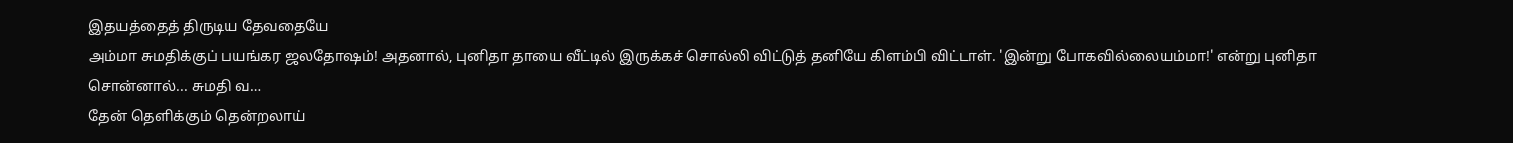இதயத்தைத் திருடிய தேவதையே
அம்மா சுமதிக்குப் பயங்கர ஜலதோஷம்! அதனால், புனிதா தாயை வீட்டில் இருக்கச் சொல்லி விட்டுத் தனியே கிளம்பி விட்டாள். 'இன்று போகவில்லையம்மா!' என்று புனிதா சொன்னால்... சுமதி வ…
தேன் தெளிக்கும் தென்றலாய்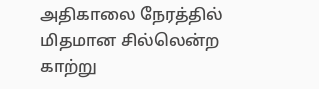அதிகாலை நேரத்தில் மிதமான சில்லென்ற காற்று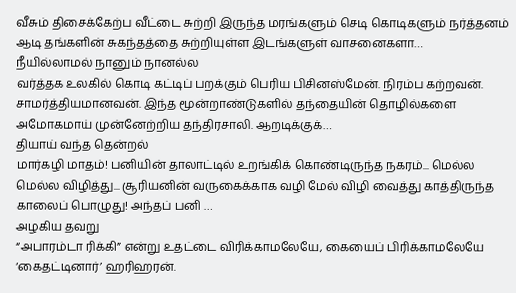வீசும் திசைக்கேற்ப வீட்டை சுற்றி இருந்த மரங்களும் செடி கொடிகளும் நர்த்தனம் ஆடி தங்களின் சுகந்தத்தை சுற்றியுள்ள இடங்களுள் வாசனைகளா…
நீயில்லாமல் நானும் நானல்ல
வர்த்தக உலகில் கொடி கட்டிப் பறக்கும் பெரிய பிசினஸ்மேன். நிரம்ப கற்றவன். சாமர்த்தியமானவன். இந்த மூன்றாண்டுகளில் தந்தையின் தொழில்களை அமோகமாய் முன்னேற்றிய தந்திரசாலி. ஆறடிக்குக்…
தியாய் வந்த தென்றல்
மார்கழி மாதம்! பனியின் தாலாட்டில் உறங்கிக் கொண்டிருந்த நகரம்... மெல்ல மெல்ல விழித்து... சூரியனின் வருகைக்காக வழி மேல் விழி வைத்து காத்திருந்த காலைப் பொழுது! அந்தப் பனி …
அழகிய தவறு
“அபாரம்டா ரிக்கி” என்று உதட்டை விரிக்காமலேயே, கையைப் பிரிக்காமலேயே ‘கைதட்டினார்’ ஹரிஹரன்.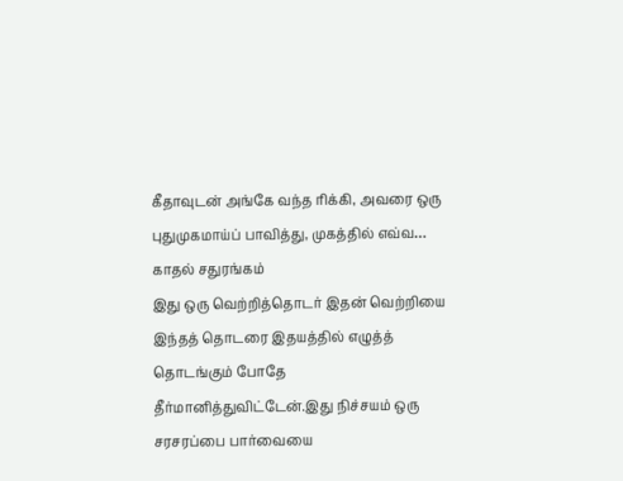கீதாவுடன் அங்கே வந்த ரிக்கி, அவரை ஒரு புதுமுகமாய்ப் பாவித்து, முகத்தில் எவ்வ…
காதல் சதுரங்கம்
இது ஒரு வெற்றித்தொடர் இதன் வெற்றியை இந்தத் தொடரை இதயத்தில் எழுத்த் தொடங்கும் போதே தீர்மானித்துவிட்டேன்.இது நிச்சயம் ஒரு சரசரப்பை பார்வையை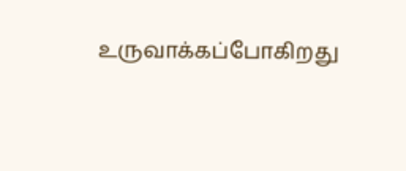உருவாக்கப்போகிறது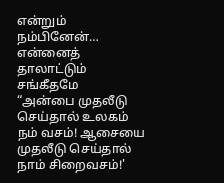என்றும் நம்பினேன்…
என்னைத் தாலாட்டும் சங்கீதமே
“அன்பை முதலீடு செய்தால் உலகம் நம் வசம்! ஆசையை முதலீடு செய்தால் நாம் சிறைவசம்!'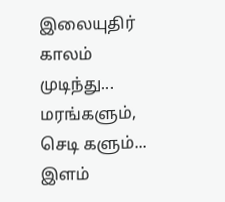இலையுதிர் காலம் முடிந்து... மரங்களும், செடி களும்... இளம்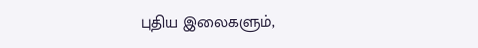புதிய இலைகளும்,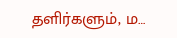தளிர்களும், ம…